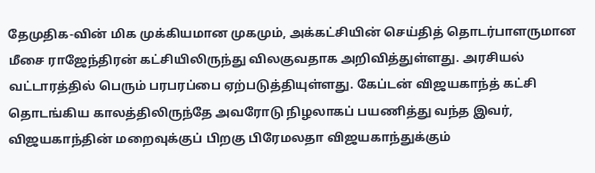தேமுதிக-வின் மிக முக்கியமான முகமும், அக்கட்சியின் செய்தித் தொடர்பாளருமான மீசை ராஜேந்திரன் கட்சியிலிருந்து விலகுவதாக அறிவித்துள்ளது. அரசியல் வட்டாரத்தில் பெரும் பரபரப்பை ஏற்படுத்தியுள்ளது. கேப்டன் விஜயகாந்த் கட்சி தொடங்கிய காலத்திலிருந்தே அவரோடு நிழலாகப் பயணித்து வந்த இவர், விஜயகாந்தின் மறைவுக்குப் பிறகு பிரேமலதா விஜயகாந்துக்கும்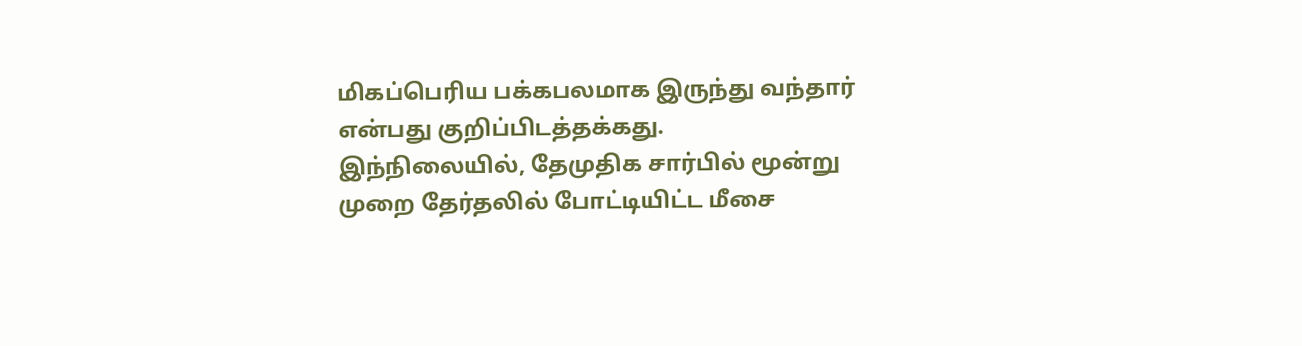மிகப்பெரிய பக்கபலமாக இருந்து வந்தார் என்பது குறிப்பிடத்தக்கது.
இந்நிலையில், தேமுதிக சார்பில் மூன்று முறை தேர்தலில் போட்டியிட்ட மீசை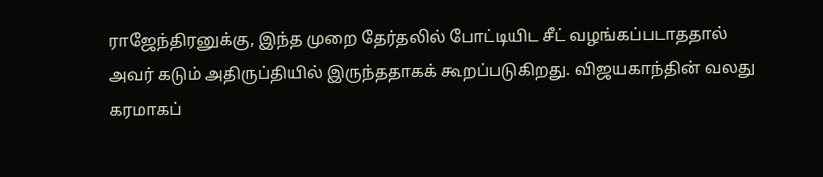ராஜேந்திரனுக்கு, இந்த முறை தேர்தலில் போட்டியிட சீட் வழங்கப்படாததால் அவர் கடும் அதிருப்தியில் இருந்ததாகக் கூறப்படுகிறது. விஜயகாந்தின் வலது கரமாகப்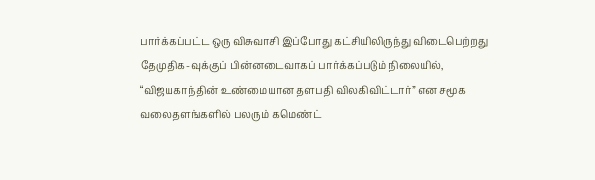பார்க்கப்பட்ட ஒரு விசுவாசி இப்போது கட்சியிலிருந்து விடைபெற்றது தேமுதிக-வுக்குப் பின்னடைவாகப் பார்க்கப்படும் நிலையில், “விஜயகாந்தின் உண்மையான தளபதி விலகிவிட்டார்” என சமூக வலைதளங்களில் பலரும் கமெண்ட்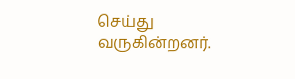செய்து வருகின்றனர்.